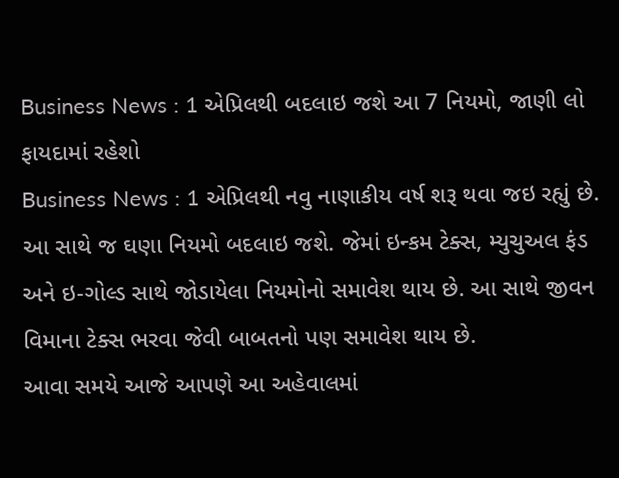Business News : 1 એપ્રિલથી બદલાઇ જશે આ 7 નિયમો, જાણી લો ફાયદામાં રહેશો
Business News : 1 એપ્રિલથી નવુ નાણાકીય વર્ષ શરૂ થવા જઇ રહ્યું છે. આ સાથે જ ઘણા નિયમો બદલાઇ જશે. જેમાં ઇન્કમ ટેક્સ, મ્યુચુઅલ ફંડ અને ઇ-ગોલ્ડ સાથે જોડાયેલા નિયમોનો સમાવેશ થાય છે. આ સાથે જીવન વિમાના ટેક્સ ભરવા જેવી બાબતનો પણ સમાવેશ થાય છે.
આવા સમયે આજે આપણે આ અહેવાલમાં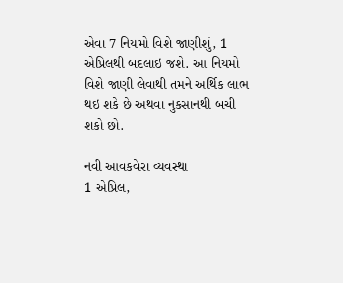એવા 7 નિયમો વિશે જાણીશું, 1 એપ્રિલથી બદલાઇ જશે. આ નિયમો વિશે જાણી લેવાથી તમને અર્થિક લાભ થઇ શકે છે અથવા નુકસાનથી બચી શકો છો.

નવી આવકવેરા વ્યવસ્થા
1 એપ્રિલ,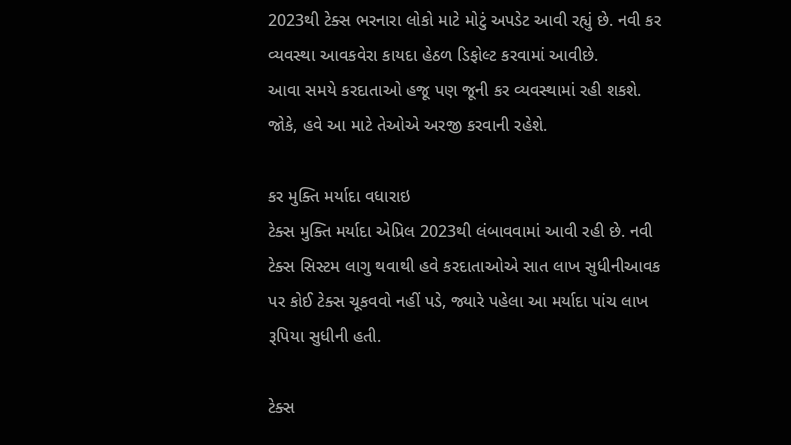2023થી ટેક્સ ભરનારા લોકો માટે મોટું અપડેટ આવી રહ્યું છે. નવી કર વ્યવસ્થા આવકવેરા કાયદા હેઠળ ડિફોલ્ટ કરવામાં આવીછે.
આવા સમયે કરદાતાઓ હજૂ પણ જૂની કર વ્યવસ્થામાં રહી શકશે. જોકે, હવે આ માટે તેઓએ અરજી કરવાની રહેશે.

કર મુક્તિ મર્યાદા વધારાઇ
ટેક્સ મુક્તિ મર્યાદા એપ્રિલ 2023થી લંબાવવામાં આવી રહી છે. નવી ટેક્સ સિસ્ટમ લાગુ થવાથી હવે કરદાતાઓએ સાત લાખ સુધીનીઆવક પર કોઈ ટેક્સ ચૂકવવો નહીં પડે, જ્યારે પહેલા આ મર્યાદા પાંચ લાખ રૂપિયા સુધીની હતી.

ટેક્સ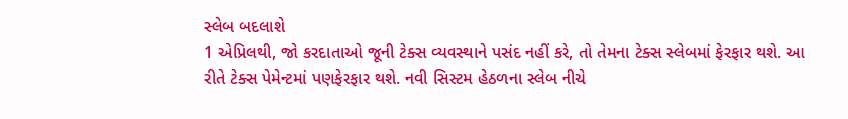સ્લેબ બદલાશે
1 એપ્રિલથી, જો કરદાતાઓ જૂની ટેક્સ વ્યવસ્થાને પસંદ નહીં કરે, તો તેમના ટેક્સ સ્લેબમાં ફેરફાર થશે. આ રીતે ટેક્સ પેમેન્ટમાં પણફેરફાર થશે. નવી સિસ્ટમ હેઠળના સ્લેબ નીચે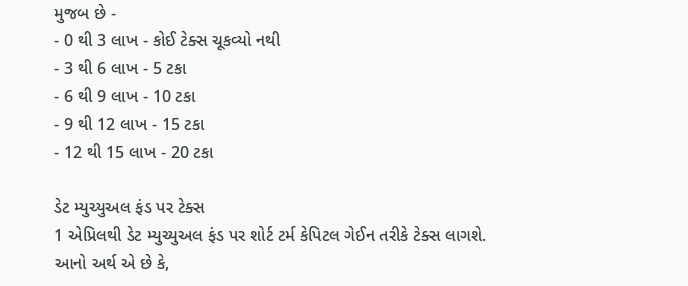મુજબ છે -
- 0 થી 3 લાખ - કોઈ ટેક્સ ચૂકવ્યો નથી
- 3 થી 6 લાખ - 5 ટકા
- 6 થી 9 લાખ - 10 ટકા
- 9 થી 12 લાખ - 15 ટકા
- 12 થી 15 લાખ - 20 ટકા

ડેટ મ્યુચ્યુઅલ ફંડ પર ટેક્સ
1 એપ્રિલથી ડેટ મ્યુચ્યુઅલ ફંડ પર શોર્ટ ટર્મ કેપિટલ ગેઈન તરીકે ટેક્સ લાગશે. આનો અર્થ એ છે કે,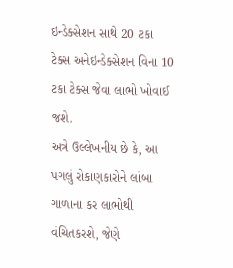ઇન્ડેક્સેશન સાથે 20 ટકા ટેક્સ અનેઇન્ડેક્સેશન વિના 10 ટકા ટેક્સ જેવા લાભો ખોવાઈ જશે.
અત્રે ઉલ્લેખનીય છે કે, આ પગલું રોકાણકારોને લાંબા ગાળાના કર લાભોથી વંચિતકરશે, જેણે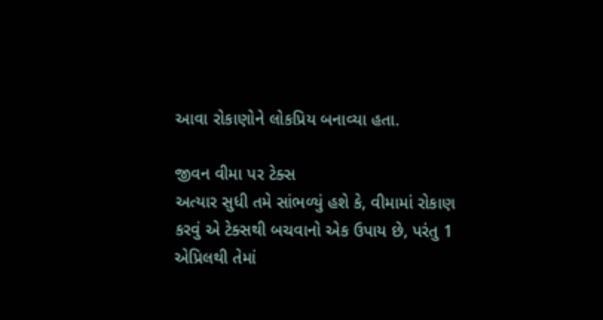આવા રોકાણોને લોકપ્રિય બનાવ્યા હતા.

જીવન વીમા પર ટેક્સ
અત્યાર સુધી તમે સાંભળ્યું હશે કે, વીમામાં રોકાણ કરવું એ ટેક્સથી બચવાનો એક ઉપાય છે, પરંતુ 1 એપ્રિલથી તેમાં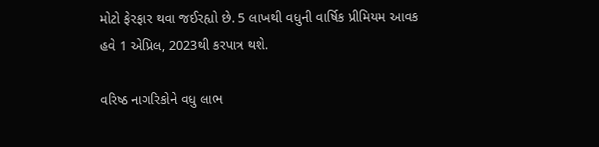મોટો ફેરફાર થવા જઈરહ્યો છે. 5 લાખથી વધુની વાર્ષિક પ્રીમિયમ આવક હવે 1 એપ્રિલ, 2023થી કરપાત્ર થશે.

વરિષ્ઠ નાગરિકોને વધુ લાભ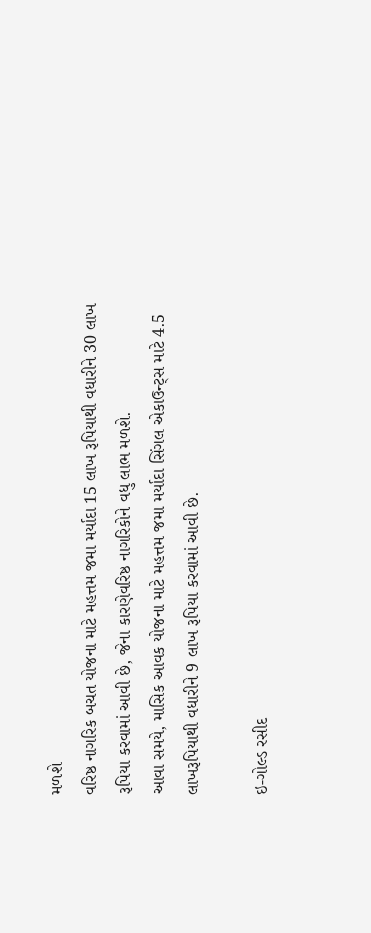મળશે
વરિષ્ઠ નાગરિક બચત યોજના માટે મહત્તમ જમા મર્યાદા 15 લાખ રૂપિયાથી વધારીને 30 લાખ રૂપિયા કરવામાં આવી છે, જેના કારણેવરિષ્ઠ નાગરિકોને વધુ લાભ મળશે.
આવા સમયે, માસિક આવક યોજના માટે મહત્તમ જમા મર્યાદા સિંગલ એકાઉન્ટ્સ માટે 4.5 લાખરૂપિયાથી વધારીને 9 લાખ રૂપિયા કરવામાં આવી છે.

ઇ-ગોલ્ડ રસીદ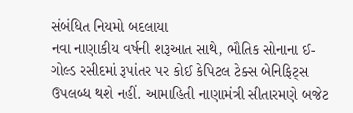સંબંધિત નિયમો બદલાયા
નવા નાણાકીય વર્ષની શરૂઆત સાથે, ભૌતિક સોનાના ઈ-ગોલ્ડ રસીદમાં રૂપાંતર પર કોઈ કેપિટલ ટેક્સ બેનિફિટ્સ ઉપલબ્ધ થશે નહીં. આમાહિતી નાણામંત્રી સીતારમણે બજેટ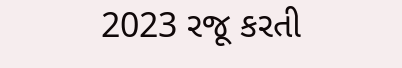2023 રજૂ કરતી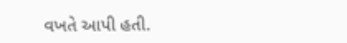વખતે આપી હતી.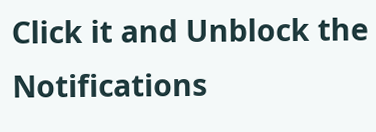Click it and Unblock the Notifications